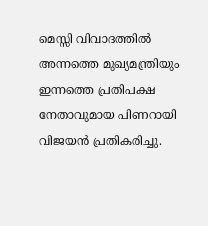മെസ്സി വിവാദത്തിൽ അന്നത്തെ മുഖ്യമന്ത്രിയും ഇന്നത്തെ പ്രതിപക്ഷ നേതാവുമായ പിണറായി വിജയൻ പ്രതികരിച്ചു.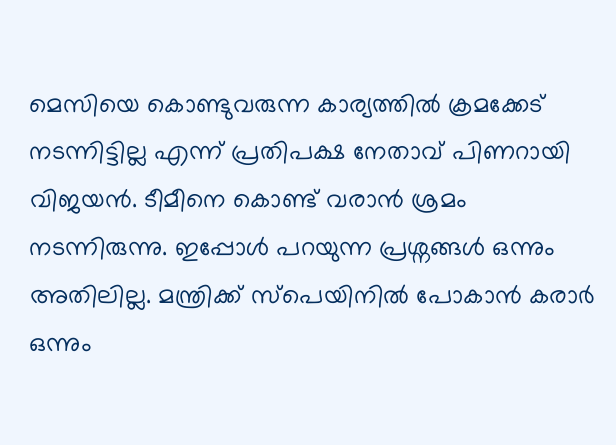മെസിയെ കൊണ്ടുവരുന്ന കാര്യത്തിൽ ക്രമക്കേട് നടന്നിട്ടില്ല എന്ന് പ്രതിപക്ഷ നേതാവ് പിണറായി വിജയൻ. ടീമീനെ കൊണ്ട് വരാൻ ശ്രമം നടന്നിരുന്നു. ഇപ്പോൾ പറയുന്ന പ്രശ്നങ്ങൾ ഒന്നും അതിലില്ല. മന്ത്രിക്ക് സ്പെയിനിൽ പോകാൻ കരാർ ഒന്നും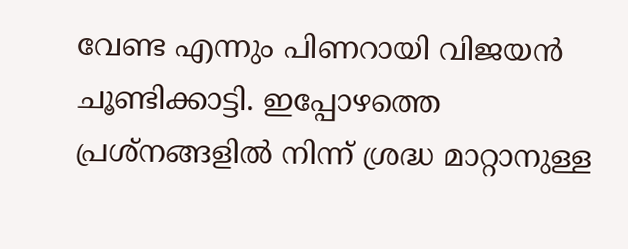വേണ്ട എന്നും പിണറായി വിജയൻ ചൂണ്ടിക്കാട്ടി. ഇപ്പോഴത്തെ പ്രശ്നങ്ങളിൽ നിന്ന് ശ്രദ്ധ മാറ്റാനുള്ള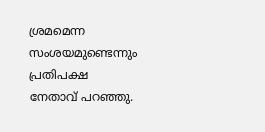ശ്രമമെന്ന സംശയമുണ്ടെന്നും പ്രതിപക്ഷ നേതാവ് പറഞ്ഞു.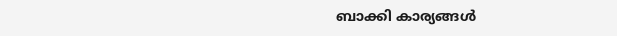ബാക്കി കാര്യങ്ങൾ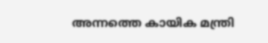അന്നത്തെ കായിക മന്ത്രി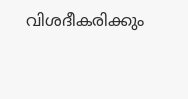വിശദീകരിക്കും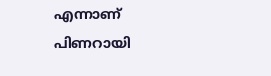എന്നാണ് പിണറായി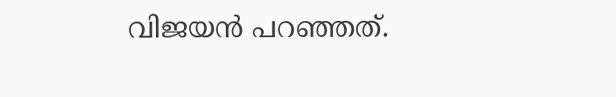വിജയൻ പറഞ്ഞത്.